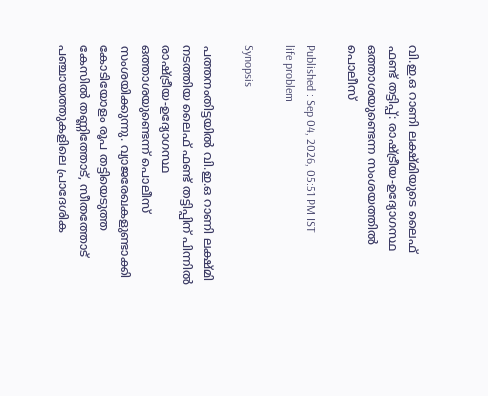വി.ഇ.ഒ റാണി ലക്ഷ്മിയുടെ ലൈഫ് ഫണ്ട് തട്ടിപ്പ്: രാഷ്ട്രീയ-ഉദ്യോഗസ്ഥ ഒത്താശയുണ്ടെന്ന സംശയത്തിൽ പൊലീസ്

Published : Sep 04, 2026, 05:51 PM IST
life problem

Synopsis

പത്തനംതിട്ടയിൽ വി.ഇ.ഒ റാണി ലക്ഷ്മി നടത്തിയ ലൈഫ് ഫണ്ട് തട്ടിപ്പിന് പിന്നിൽ രാഷ്ട്രീയ-ഉദ്യോഗസ്ഥ ഒത്താശയുണ്ടെന്ന് പൊലീസ് സംശയിക്കുന്നു. വ്യാജരേഖകളുണ്ടാക്കി കോടിയോളം രൂപ തട്ടിയെടുത്ത കേസിൽ തണ്ണിത്തോട്, സീതത്തോട് പഞ്ചായത്തുകളിലെ പ്രാദേശിക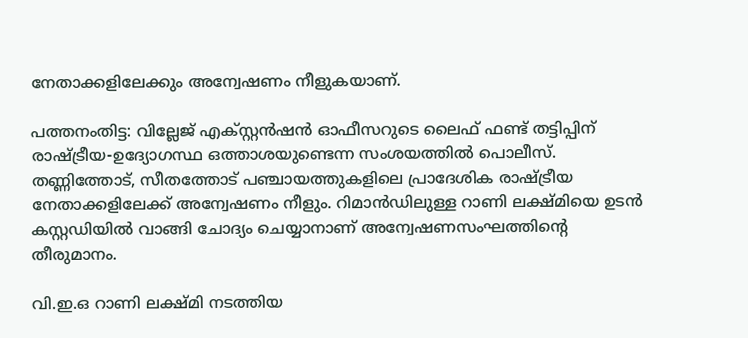നേതാക്കളിലേക്കും അന്വേഷണം നീളുകയാണ്.

പത്തനംതിട്ട: വില്ലേജ് എക്സ്റ്റൻഷൻ ഓഫീസറുടെ ലൈഫ് ഫണ്ട് തട്ടിപ്പിന് രാഷ്ട്രീയ-ഉദ്യോഗസ്ഥ ഒത്താശയുണ്ടെന്ന സംശയത്തിൽ പൊലീസ്. തണ്ണിത്തോട്, സീതത്തോട് പഞ്ചായത്തുകളിലെ പ്രാദേശിക രാഷ്ട്രീയ നേതാക്കളിലേക്ക് അന്വേഷണം നീളും. റിമാൻഡിലുള്ള റാണി ലക്ഷ്മിയെ ഉടൻ കസ്റ്റഡിയിൽ വാങ്ങി ചോദ്യം ചെയ്യാനാണ് അന്വേഷണസംഘത്തിന്‍റെ തീരുമാനം.

വി.ഇ.ഒ റാണി ലക്ഷ്മി നടത്തിയ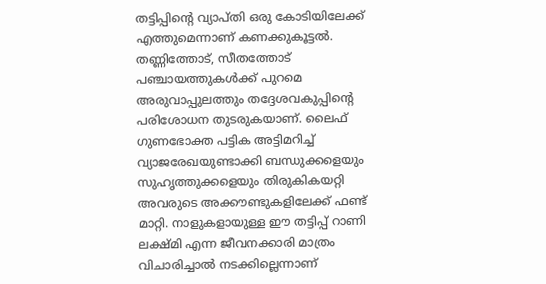തട്ടിപ്പിന്‍റെ വ്യാപ്തി ഒരു കോടിയിലേക്ക് എത്തുമെന്നാണ് കണക്കുകൂട്ടൽ. തണ്ണിത്തോട്, സീതത്തോട് പഞ്ചായത്തുകൾക്ക് പുറമെ അരുവാപ്പുലത്തും തദ്ദേശവകുപ്പിന്‍റെ പരിശോധന തുടരുകയാണ്. ലൈഫ് ഗുണഭോക്ത പട്ടിക അട്ടിമറിച്ച് വ്യാജരേഖയുണ്ടാക്കി ബന്ധുക്കളെയും സുഹൃത്തുക്കളെയും തിരുകികയറ്റി അവരുടെ അക്കൗണ്ടുകളിലേക്ക് ഫണ്ട് മാറ്റി. നാളുകളായുള്ള ഈ തട്ടിപ്പ് റാണി ലക്ഷ്മി എന്ന ജീവനക്കാരി മാത്രം വിചാരിച്ചാൽ നടക്കില്ലെന്നാണ്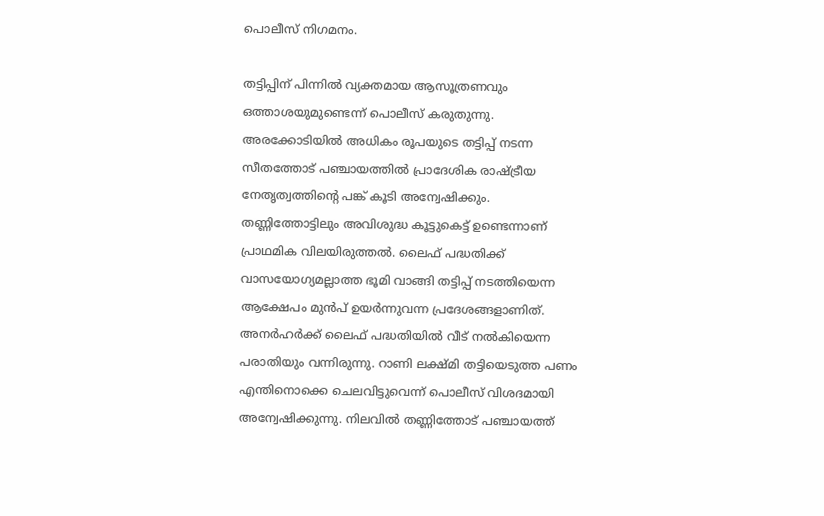പൊലീസ് നിഗമനം.

തട്ടിപ്പിന് പിന്നിൽ വ്യക്തമായ ആസൂത്രണവും ഒത്താശയുമുണ്ടെന്ന് പൊലീസ് കരുതുന്നു. അരക്കോടിയിൽ അധികം രൂപയുടെ തട്ടിപ്പ് നടന്ന സീതത്തോട് പഞ്ചായത്തിൽ പ്രാദേശിക രാഷ്ട്രീയ നേതൃത്വത്തിന്‍റെ പങ്ക് കൂടി അന്വേഷിക്കും. തണ്ണിത്തോട്ടിലും അവിശുദ്ധ കൂട്ടുകെട്ട് ഉണ്ടെന്നാണ് പ്രാഥമിക വിലയിരുത്തൽ. ലൈഫ് പദ്ധതിക്ക് വാസയോഗ്യമല്ലാത്ത ഭൂമി വാങ്ങി തട്ടിപ്പ് നടത്തിയെന്ന ആക്ഷേപം മുൻപ് ഉയർന്നുവന്ന പ്രദേശങ്ങളാണിത്. അനർഹർക്ക് ലൈഫ് പദ്ധതിയിൽ വീട് നൽകിയെന്ന പരാതിയും വന്നിരുന്നു. റാണി ലക്ഷ്മി തട്ടിയെടുത്ത പണം എന്തിനൊക്കെ ചെലവിട്ടുവെന്ന് പൊലീസ് വിശദമായി അന്വേഷിക്കുന്നു. നിലവിൽ തണ്ണിത്തോട് പഞ്ചായത്ത്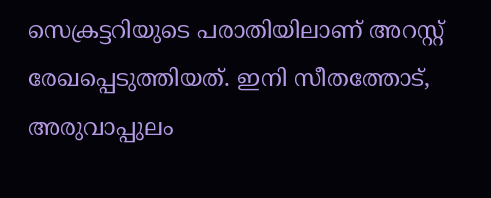സെക്രട്ടറിയുടെ പരാതിയിലാണ് അറസ്റ്റ് രേഖപ്പെടുത്തിയത്. ഇനി സീതത്തോട്, അരുവാപ്പുലം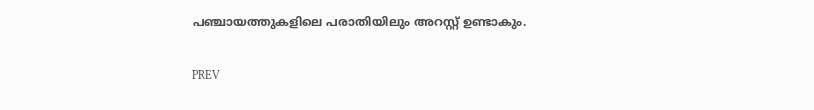പഞ്ചായത്തുകളിലെ പരാതിയിലും അറസ്റ്റ് ഉണ്ടാകും.

PREV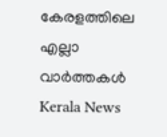കേരളത്തിലെ എല്ലാ വാർത്തകൾ Kerala News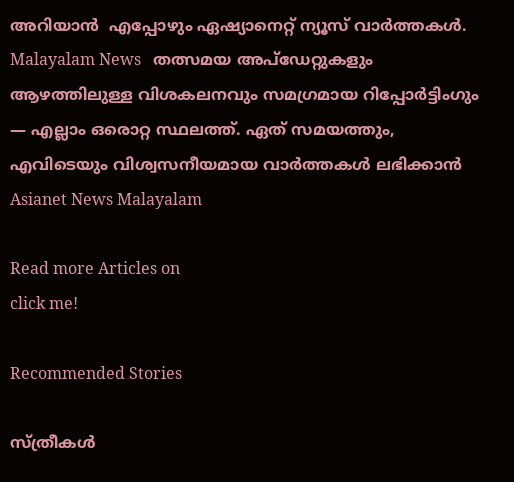അറിയാൻ  എപ്പോഴും ഏഷ്യാനെറ്റ് ന്യൂസ് വാർത്തകൾ.  Malayalam News   തത്സമയ അപ്‌ഡേറ്റുകളും ആഴത്തിലുള്ള വിശകലനവും സമഗ്രമായ റിപ്പോർട്ടിംഗും — എല്ലാം ഒരൊറ്റ സ്ഥലത്ത്. ഏത് സമയത്തും, എവിടെയും വിശ്വസനീയമായ വാർത്തകൾ ലഭിക്കാൻ Asianet News Malayalam

Read more Articles on
click me!

Recommended Stories

സ്ത്രീകൾ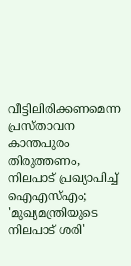വീട്ടിലിരിക്കണമെന്ന പ്രസ്താവന കാന്തപുരം തിരുത്തണം, നിലപാട് പ്രഖ്യാപിച്ച് ഐഎസ്എം; 'മുഖ്യമന്ത്രിയുടെ നിലപാട് ശരി'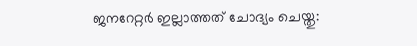ജനറേറ്റർ ഇല്ലാത്തത് ചോദ്യം ചെയ്തു: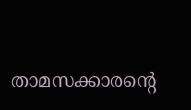താമസക്കാരന്റെ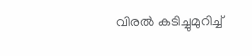വിരൽ കടിച്ചുമുറിച്ച്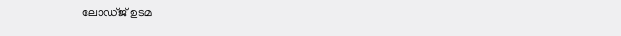ലോഡ്ജ് ഉടമ